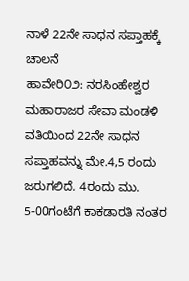ನಾಳೆ 22ನೇ ಸಾಧನ ಸಪ್ತಾಹಕ್ಕೆ ಚಾಲನೆ
ಹಾವೇರಿ೦೨: ನರಸಿಂಹೇಶ್ವರ ಮಹಾರಾಜರ ಸೇವಾ ಮಂಡಳಿ ವತಿಯಿಂದ 22ನೇ ಸಾಧನ ಸಪ್ತಾಹವನ್ನು ಮೇ.4,5 ರಂದು ಜರುಗಲಿದೆ. 4ರಂದು ಮು. 5-00ಗಂಟೆಗೆ ಕಾಕಡಾರತಿ ನಂತರ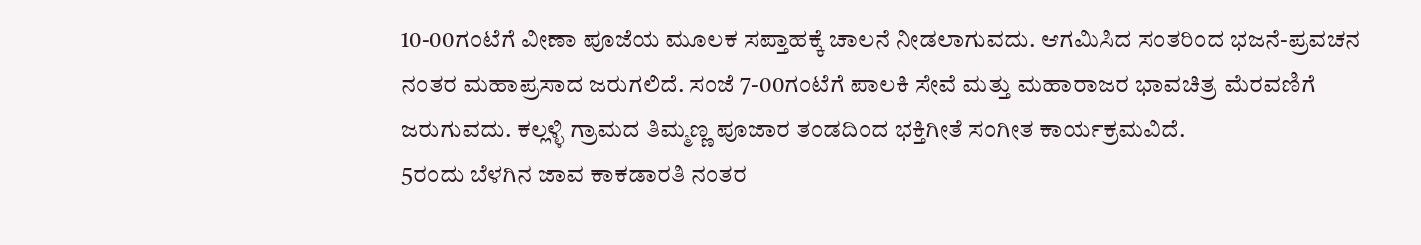10-00ಗಂಟೆಗೆ ವೀಣಾ ಪೂಜೆಯ ಮೂಲಕ ಸಪ್ತಾಹಕ್ಕೆ ಚಾಲನೆ ನೀಡಲಾಗುವದು. ಆಗಮಿಸಿದ ಸಂತರಿಂದ ಭಜನೆ-ಪ್ರವಚನ ನಂತರ ಮಹಾಪ್ರಸಾದ ಜರುಗಲಿದೆ. ಸಂಜೆ 7-00ಗಂಟೆಗೆ ಪಾಲಕಿ ಸೇವೆ ಮತ್ತು ಮಹಾರಾಜರ ಭಾವಚಿತ್ರ ಮೆರವಣಿಗೆ ಜರುಗುವದು. ಕಲ್ಲಳ್ಳಿ ಗ್ರಾಮದ ತಿಮ್ಮಣ್ಣ ಪೂಜಾರ ತಂಡದಿಂದ ಭಕ್ತಿಗೀತೆ ಸಂಗೀತ ಕಾರ್ಯಕ್ರಮವಿದೆ.
5ರಂದು ಬೆಳಗಿನ ಜಾವ ಕಾಕಡಾರತಿ ನಂತರ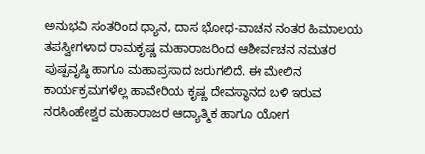ಅನುಭವಿ ಸಂತರಿಂದ ಧ್ಯಾನ, ದಾಸ ಭೋಧ-ವಾಚನ ನಂತರ ಹಿಮಾಲಯ ತಪಸ್ವೀಗಳಾದ ರಾಮಕೃಷ್ಣ ಮಹಾರಾಜರಿಂದ ಆಶೀರ್ವಚನ ನಮತರ ಪುಷ್ಪವೃಷ್ಠಿ ಹಾಗೂ ಮಹಾಪ್ರಸಾದ ಜರುಗಲಿದೆ. ಈ ಮೇಲಿನ ಕಾರ್ಯಕ್ರಮಗಳೆಲ್ಲ ಹಾವೇರಿಯ ಕೃಷ್ಣ ದೇವಸ್ಥಾನದ ಬಳಿ ಇರುವ ನರಸಿಂಹೇಶ್ವರ ಮಹಾರಾಜರ ಆದ್ಯಾತ್ಮಿಕ ಹಾಗೂ ಯೋಗ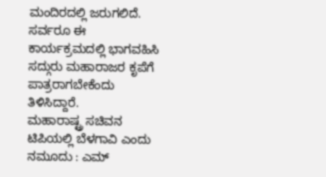ಮಂದಿರದಲ್ಲಿ ಜರುಗಲಿದೆ. ಸರ್ವರೂ ಈ ಕಾರ್ಯಕ್ರಮದಲ್ಲಿ ಭಾಗವಹಿಸಿ ಸದ್ಗುರು ಮಹಾರಾಜರ ಕೃಪೆಗೆ ಪಾತ್ರರಾಗಬೇಕೆಂದು ತಿಳಿಸಿದ್ದಾರೆ.
ಮಹಾರಾಷ್ಟ್ರ ಸಚಿವನ ಟಿಪಿಯಲ್ಲಿ ಬೆಳಗಾವಿ ಎಂದು ನಮೂದು : ಎಮ್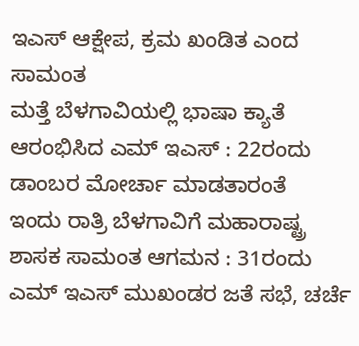ಇಎಸ್ ಆಕ್ಷೇಪ, ಕ್ರಮ ಖಂಡಿತ ಎಂದ ಸಾಮಂತ
ಮತ್ತೆ ಬೆಳಗಾವಿಯಲ್ಲಿ ಭಾಷಾ ಕ್ಯಾತೆ ಆರಂಭಿಸಿದ ಎಮ್ ಇಎಸ್ : 22ರಂದು ಡಾಂಬರ ಮೋರ್ಚಾ ಮಾಡತಾರಂತೆ
ಇಂದು ರಾತ್ರಿ ಬೆಳಗಾವಿಗೆ ಮಹಾರಾಷ್ಟ್ರ ಶಾಸಕ ಸಾಮಂತ ಆಗಮನ : 31ರಂದು ಎಮ್ ಇಎಸ್ ಮುಖಂಡರ ಜತೆ ಸಭೆ, ಚರ್ಚೆ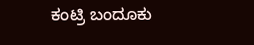ಕಂಟ್ರಿ ಬಂದೂಕು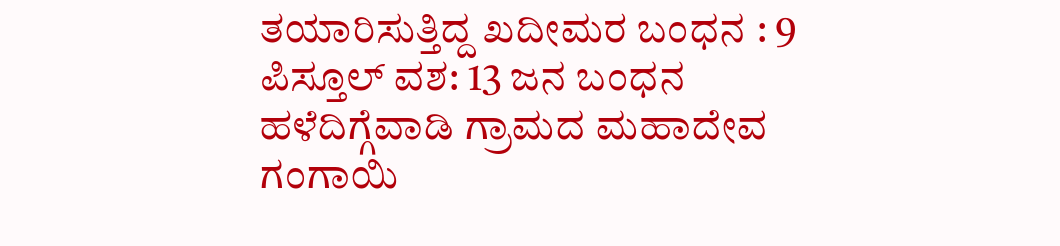ತಯಾರಿಸುತ್ತಿದ್ದ ಖದೀಮರ ಬಂಧನ : 9 ಪಿಸ್ತೂಲ್ ವಶ: 13 ಜನ ಬಂಧನ
ಹಳೆದಿಗ್ಗೆವಾಡಿ ಗ್ರಾಮದ ಮಹಾದೇವ ಗಂಗಾಯಿ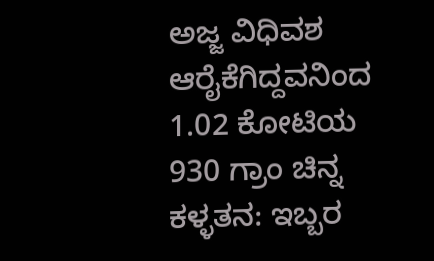ಅಜ್ಜ ವಿಧಿವಶ
ಆರೈಕೆಗಿದ್ದವನಿಂದ 1.02 ಕೋಟಿಯ 930 ಗ್ರಾಂ ಚಿನ್ನ ಕಳ್ಳತನ: ಇಬ್ಬರ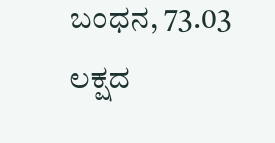ಬಂಧನ, 73.03 ಲಕ್ಷದ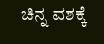ಚಿನ್ನ ವಶಕ್ಕೆ